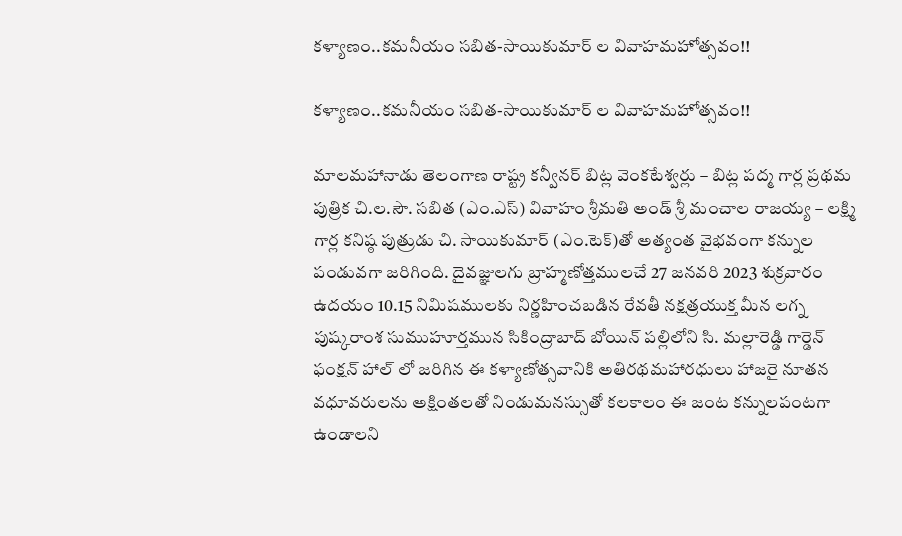కళ్యాణం..కమనీయం సబిత-సాయికుమార్ ల వివాహమహోత్సవం!!

కళ్యాణం..కమనీయం సబిత-సాయికుమార్ ల వివాహమహోత్సవం!!

మాలమహానాడు తెలంగాణ రాష్ట్ర కన్వీనర్ బిట్ల వెంకటేశ్వర్లు – బిట్ల పద్మ గార్ల ప్రథమ పుత్రిక చి.ల.సౌ. సబిత (ఎం.ఎస్) వివాహం శ్రీమతి అండ్ శ్రీ మంచాల రాజయ్య – లక్ష్మి గార్ల కనిష్ఠ పుత్రుడు చి. సాయికుమార్ (ఎం.టెక్)తో అత్యంత వైభవంగా కన్నుల పండువగా జరిగింది. దైవజ్ఞులగు బ్రాహ్మణోత్తములచే 27 జనవరి 2023 శుక్రవారం ఉదయం 10.15 నిమిషములకు నిర్ణహించబడిన రేవతీ నక్షత్రయుక్త మీన లగ్న పుష్కరాంశ సుముహూర్తమున సికింద్రాబాద్ బోయిన్ పల్లిలోని సి. మల్లారెడ్డి గార్డెన్ ఫంక్షన్ హాల్ లో జరిగిన ఈ కళ్యాణోత్సవానికి అతిరథమహారధులు హాజరై నూతన వధూవరులను అక్షింతలతో నిండుమనస్సుతో కలకాలం ఈ జంట కన్నులపంటగా ఉండాలని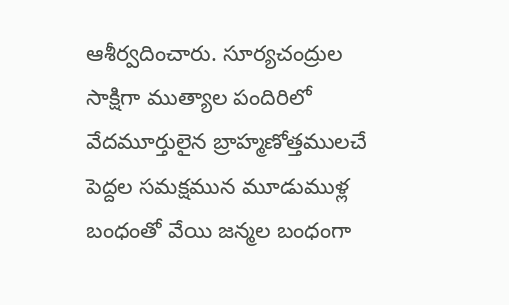ఆశీర్వదించారు. సూర్యచంద్రుల సాక్షిగా ముత్యాల పందిరిలో వేదమూర్తులైన బ్రాహ్మణోత్తములచే పెద్దల సమక్షమున మూడుముళ్ల బంధంతో వేయి జన్మల బంధంగా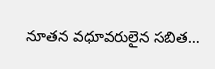నూతన వధూవరులైన సబిత…